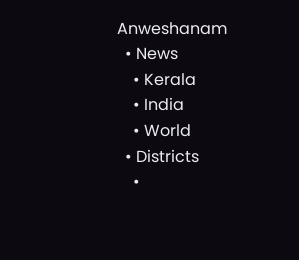Anweshanam
  • News
    • Kerala
    • India
    • World
  • Districts
    •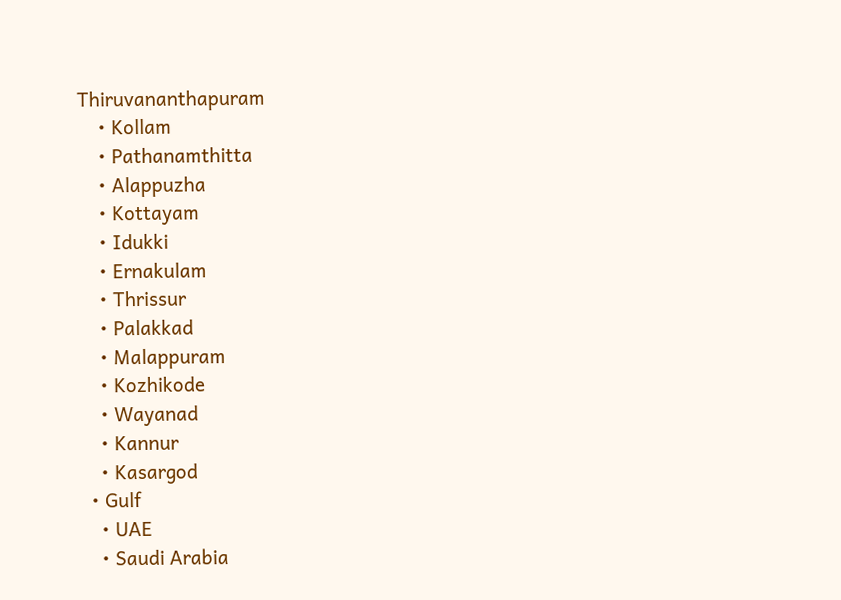Thiruvananthapuram
    • Kollam
    • Pathanamthitta
    • Alappuzha
    • Kottayam
    • Idukki
    • Ernakulam
    • Thrissur
    • Palakkad
    • Malappuram
    • Kozhikode
    • Wayanad
    • Kannur
    • Kasargod
  • Gulf
    • UAE
    • Saudi Arabia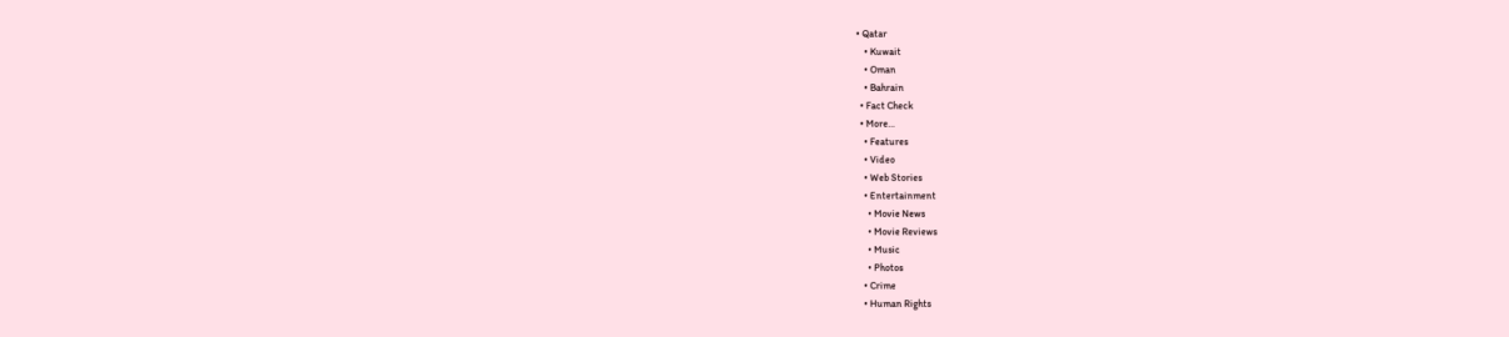• Qatar
    • Kuwait
    • Oman
    • Bahrain
  • Fact Check
  • More…
    • Features
    • Video
    • Web Stories
    • Entertainment
      • Movie News
      • Movie Reviews
      • Music
      • Photos
    • Crime
    • Human Rights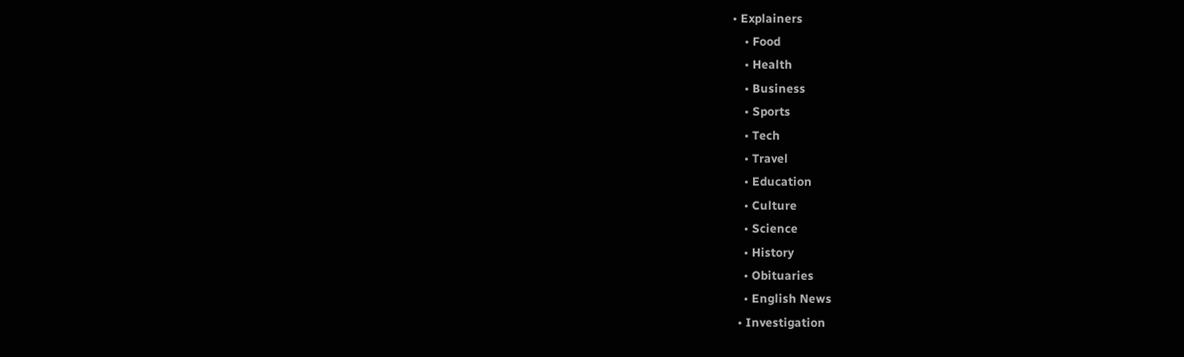• Explainers
    • Food
    • Health
    • Business
    • Sports
    • Tech
    • Travel
    • Education
    • Culture
    • Science
    • History
    • Obituaries
    • English News
  • Investigation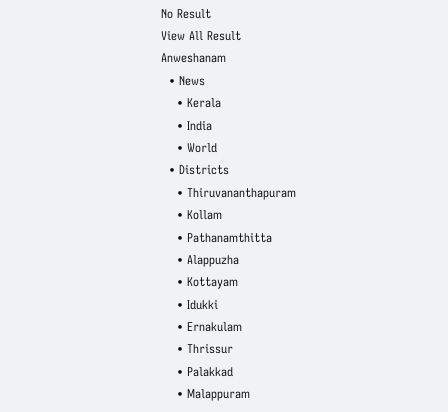No Result
View All Result
Anweshanam
  • News
    • Kerala
    • India
    • World
  • Districts
    • Thiruvananthapuram
    • Kollam
    • Pathanamthitta
    • Alappuzha
    • Kottayam
    • Idukki
    • Ernakulam
    • Thrissur
    • Palakkad
    • Malappuram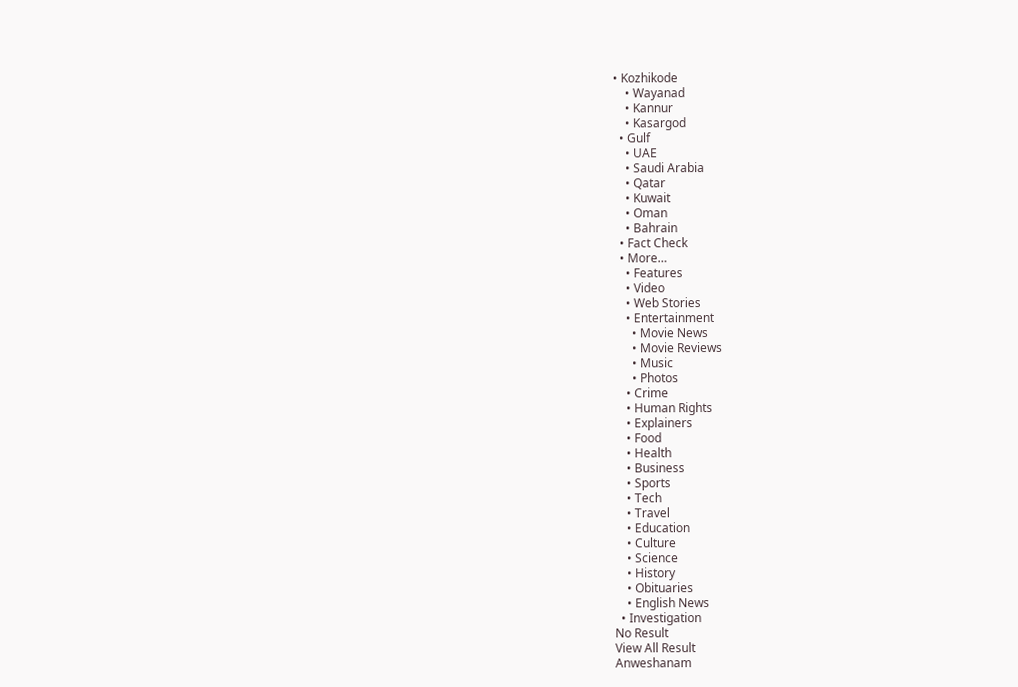• Kozhikode
    • Wayanad
    • Kannur
    • Kasargod
  • Gulf
    • UAE
    • Saudi Arabia
    • Qatar
    • Kuwait
    • Oman
    • Bahrain
  • Fact Check
  • More…
    • Features
    • Video
    • Web Stories
    • Entertainment
      • Movie News
      • Movie Reviews
      • Music
      • Photos
    • Crime
    • Human Rights
    • Explainers
    • Food
    • Health
    • Business
    • Sports
    • Tech
    • Travel
    • Education
    • Culture
    • Science
    • History
    • Obituaries
    • English News
  • Investigation
No Result
View All Result
Anweshanam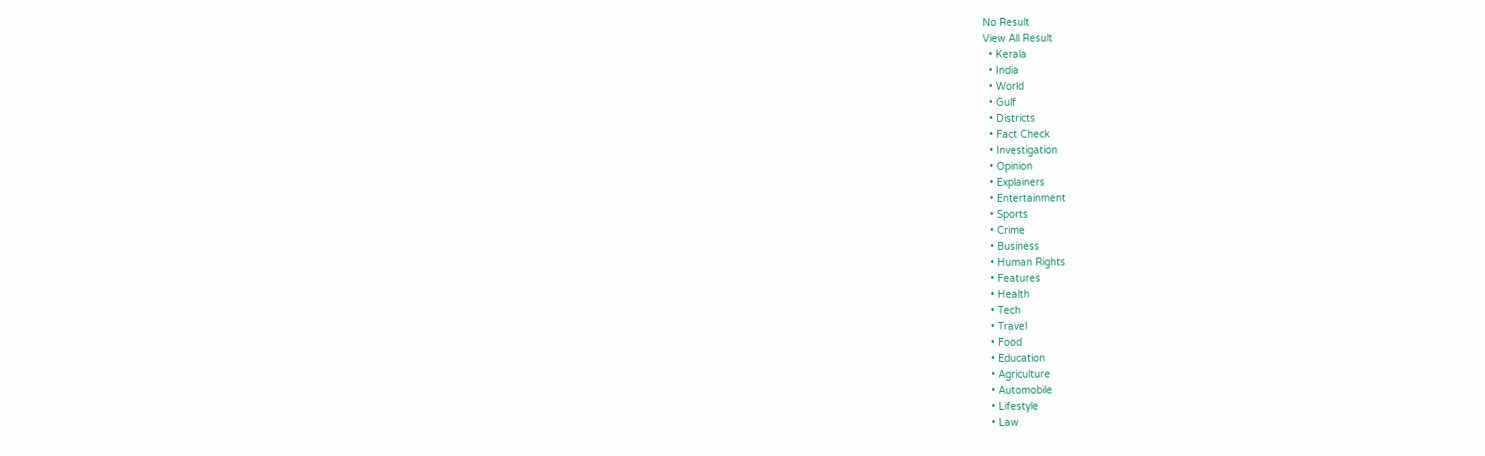No Result
View All Result
  • Kerala
  • India
  • World
  • Gulf
  • Districts
  • Fact Check
  • Investigation
  • Opinion
  • Explainers
  • Entertainment
  • Sports
  • Crime
  • Business
  • Human Rights
  • Features
  • Health
  • Tech
  • Travel
  • Food
  • Education
  • Agriculture
  • Automobile
  • Lifestyle
  • Law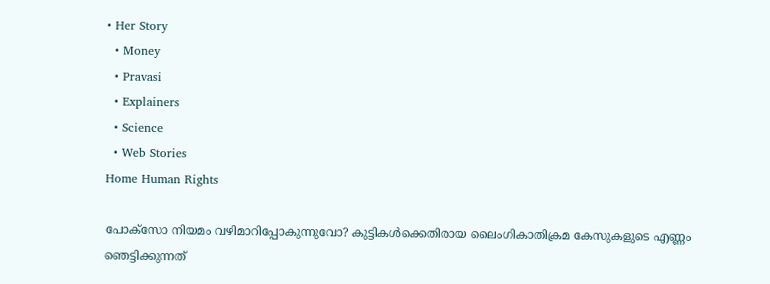• Her Story
  • Money
  • Pravasi
  • Explainers
  • Science
  • Web Stories
Home Human Rights

പോക്സോ നിയമം വഴിമാറിപ്പോകുന്നുവോ? കുട്ടികള്‍ക്കെതിരായ ലൈംഗികാതിക്രമ കേസുകളുടെ എണ്ണം ഞെട്ടിക്കുന്നത്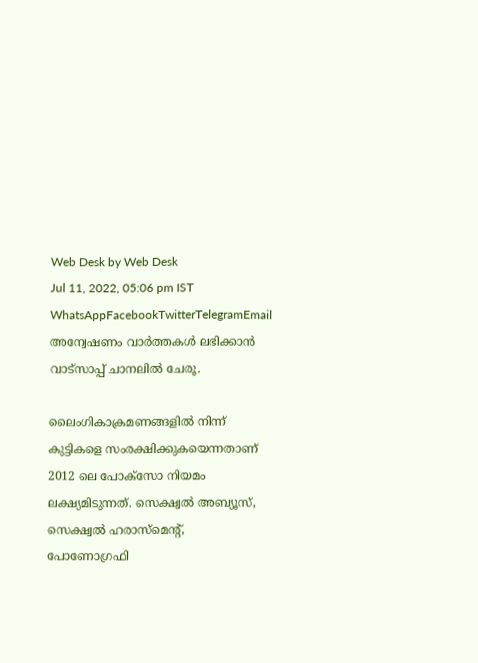Web Desk by Web Desk
Jul 11, 2022, 05:06 pm IST
WhatsAppFacebookTwitterTelegramEmail
അന്വേഷണം വാർത്തകൾ ലഭിക്കാന്‍ വാട്സാപ്പ് ചാനലില്‍ ചേരൂ.

ലൈംഗികാക്രമണങ്ങളില്‍ നിന്ന് കുട്ടികളെ സംരക്ഷിക്കുകയെന്നതാണ് 2012 ലെ പോക്സോ നിയമം ലക്ഷ്യമിടുന്നത്. സെക്ഷ്വല്‍ അബ്യൂസ്, സെക്ഷ്വല്‍ ഹരാസ്മെന്റ്, പോണോഗ്രഫി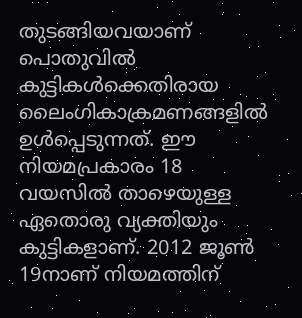തുടങ്ങിയവയാണ് പൊതുവില്‍ കുട്ടികള്‍ക്കെതിരായ ലൈംഗികാക്രമണങ്ങളില്‍ ഉള്‍പ്പെടുന്നത്. ഈ നിയമപ്രകാരം 18 വയസില്‍ താഴെയുള്ള ഏതൊരു വ്യക്തിയും കുട്ടികളാണ്. 2012 ജൂണ്‍ 19നാണ് നിയമത്തിന്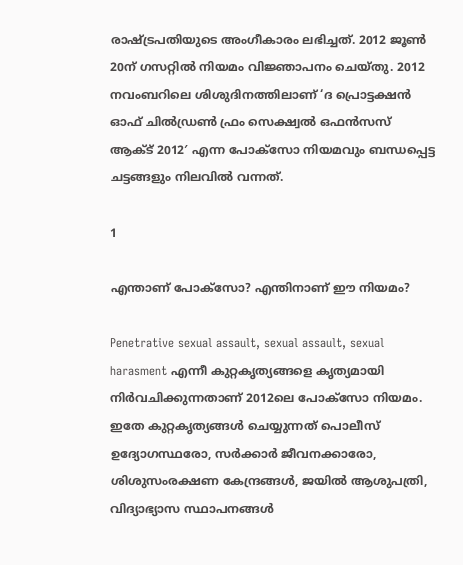രാഷ്ട്രപതിയുടെ അംഗീകാരം ലഭിച്ചത്. 2012 ജൂണ്‍ 20ന് ഗസറ്റില്‍ നിയമം വിജ്ഞാപനം ചെയ്തു. 2012 നവംബറിലെ ശിശുദിനത്തിലാണ് ‘ദ പ്രൊട്ടക്ഷന്‍ ഓഫ് ചില്‍ഡ്രണ്‍ ഫ്രം സെക്ഷ്വല്‍ ഒഫന്‍സസ് ആക്ട് 2012′ എന്ന പോക്സോ നിയമവും ബന്ധപ്പെട്ട ചട്ടങ്ങളും നിലവില്‍ വന്നത്.

1

എന്താണ് പോക്‌സോ? എന്തിനാണ് ഈ നിയമം?

Penetrative sexual assault, sexual assault, sexual harasment എന്നീ കുറ്റകൃത്യങ്ങളെ കൃത്യമായി നിര്‍വചിക്കുന്നതാണ് 2012ലെ പോക്സോ നിയമം. ഇതേ കുറ്റകൃത്യങ്ങള്‍ ചെയ്യുന്നത് പൊലീസ് ഉദ്യോഗസ്ഥരോ, സര്‍ക്കാര്‍ ജീവനക്കാരോ, ശിശുസംരക്ഷണ കേന്ദ്രങ്ങള്‍, ജയില്‍ ആശുപത്രി, വിദ്യാഭ്യാസ സ്ഥാപനങ്ങള്‍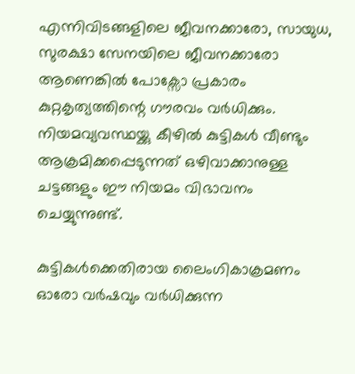എന്നിവിടങ്ങളിലെ ജീവനക്കാരോ, സായുധ, സുരക്ഷാ സേനയിലെ ജീവനക്കാരോ ആണെങ്കില്‍ പോക്സോ പ്രകാരം കുറ്റകൃത്യത്തിന്റെ ഗൗരവം വര്‍ധിക്കും. നിയമവ്യവസ്ഥയ്ക്കു കീഴില്‍ കുട്ടികള്‍ വീണ്ടും ആക്രമിക്കപ്പെടുന്നത് ഒഴിവാക്കാനുള്ള ചട്ടങ്ങളും ഈ നിയമം വിഭാവനം ചെയ്യുന്നുണ്ട്.

കുട്ടികള്‍ക്കെതിരായ ലൈംഗികാക്രമണം ഓരോ വര്‍ഷവും വര്‍ധിക്കുന്ന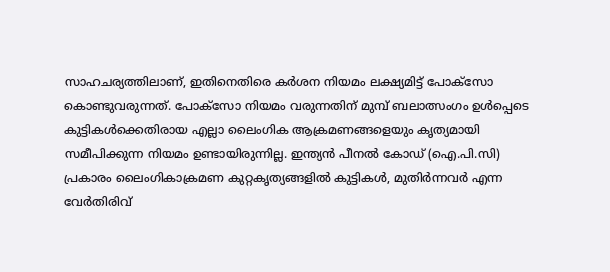സാഹചര്യത്തിലാണ്, ഇതിനെതിരെ കര്‍ശന നിയമം ലക്ഷ്യമിട്ട് പോക്സോ കൊണ്ടുവരുന്നത്. പോക്സോ നിയമം വരുന്നതിന് മുമ്പ് ബലാത്സംഗം ഉള്‍പ്പെടെ കുട്ടികള്‍ക്കെതിരായ എല്ലാ ലൈംഗിക ആക്രമണങ്ങളെയും കൃത്യമായി സമീപിക്കുന്ന നിയമം ഉണ്ടായിരുന്നില്ല. ഇന്ത്യന്‍ പീനല്‍ കോഡ് (ഐ.പി.സി) പ്രകാരം ലൈംഗികാക്രമണ കുറ്റകൃത്യങ്ങളില്‍ കുട്ടികള്‍, മുതിര്‍ന്നവര്‍ എന്ന വേര്‍തിരിവ്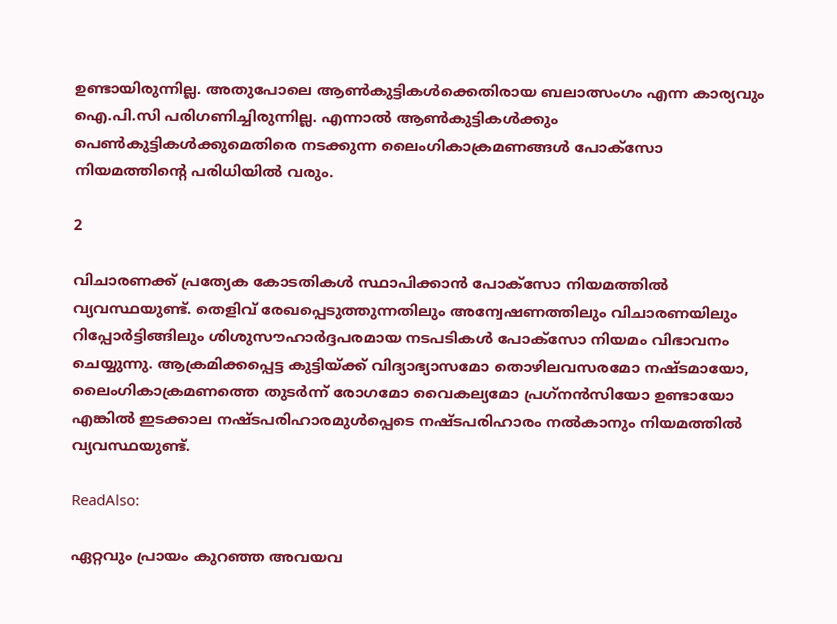ഉണ്ടായിരുന്നില്ല. അതുപോലെ ആണ്‍കുട്ടികള്‍ക്കെതിരായ ബലാത്സംഗം എന്ന കാര്യവും ഐ.പി.സി പരിഗണിച്ചിരുന്നില്ല. എന്നാല്‍ ആണ്‍കുട്ടികള്‍ക്കും പെണ്‍കുട്ടികള്‍ക്കുമെതിരെ നടക്കുന്ന ലൈംഗികാക്രമണങ്ങള്‍ പോക്സോ നിയമത്തിന്റെ പരിധിയില്‍ വരും.

2

വിചാരണക്ക് പ്രത്യേക കോടതികള്‍ സ്ഥാപിക്കാന്‍ പോക്സോ നിയമത്തില്‍ വ്യവസ്ഥയുണ്ട്. തെളിവ് രേഖപ്പെടുത്തുന്നതിലും അന്വേഷണത്തിലും വിചാരണയിലും റിപ്പോര്‍ട്ടിങ്ങിലും ശിശുസൗഹാര്‍ദ്ദപരമായ നടപടികള്‍ പോക്സോ നിയമം വിഭാവനം ചെയ്യുന്നു. ആക്രമിക്കപ്പെട്ട കുട്ടിയ്ക്ക് വിദ്യാഭ്യാസമോ തൊഴിലവസരമോ നഷ്ടമായോ, ലൈംഗികാക്രമണത്തെ തുടര്‍ന്ന് രോഗമോ വൈകല്യമോ പ്രഗ്‌നന്‍സിയോ ഉണ്ടായോ എങ്കില്‍ ഇടക്കാല നഷ്ടപരിഹാരമുള്‍പ്പെടെ നഷ്ടപരിഹാരം നല്‍കാനും നിയമത്തില്‍ വ്യവസ്ഥയുണ്ട്.

ReadAlso:

ഏറ്റവും പ്രായം കുറഞ്ഞ അവയവ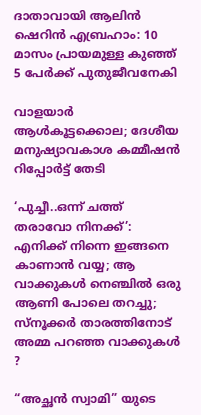ദാതാവായി ആലിന്‍ ഷെറിന്‍ എബ്രഹാം: 10 മാസം പ്രായമുള്ള കുഞ്ഞ് 5 പേര്‍ക്ക് പുതുജീവനേകി

വാളയാർ ആൾകൂട്ടക്കൊല; ദേശീയ മനുഷ്യാവകാശ കമ്മീഷൻ റിപ്പോർട്ട് തേടി

‘പുച്ചീ..ഒന്ന് ചത്ത് തരാവോ നിനക്ക്’: എനിക്ക് നിന്നെ ഇങ്ങനെ കാണാന്‍ വയ്യ; ആ വാക്കുകള്‍ നെഞ്ചില്‍ ഒരു ആണി പോലെ തറച്ചു; സ്‌നൂക്കര്‍ താരത്തിനോട് അമ്മ പറഞ്ഞ വാക്കുകള്‍ ?

“അച്ഛന്‍ സ്വാമി” യുടെ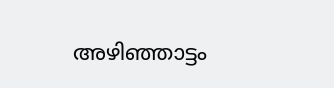അഴിഞ്ഞാട്ടം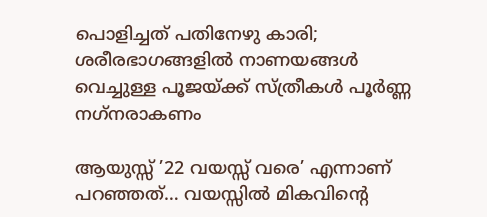പൊളിച്ചത് പതിനേഴു കാരി; ശരീരഭാഗങ്ങളില്‍ നാണയങ്ങള്‍ വെച്ചുള്ള പൂജയ്ക്ക് സ്ത്രീകള്‍ പൂര്‍ണ്ണ നഗ്‌നരാകണം

ആയുസ്സ് ’22 വയസ്സ് വരെ’ എന്നാണ് പറഞ്ഞത്… വയസ്സിൽ മികവിന്റെ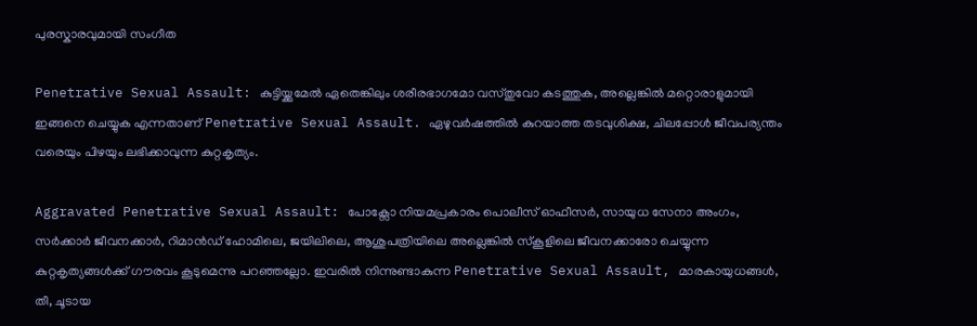പുരസ്കാരവുമായി സംഗീത

Penetrative Sexual Assault: കുട്ടിയ്ക്കുമേല്‍ ഏതെങ്കിലും ശരീരഭാഗമോ വസ്തുവോ കടത്തുക, അല്ലെങ്കില്‍ മറ്റൊരാളുമായി ഇങ്ങനെ ചെയ്യുക എന്നതാണ് Penetrative Sexual Assault. ഏഴുവര്‍ഷത്തില്‍ കുറയാത്ത തടവുശിക്ഷ, ചിലപ്പോള്‍ ജീവപര്യന്തം വരെയും പിഴയും ലഭിക്കാവുന്ന കുറ്റകൃത്യം.

Aggravated Penetrative Sexual Assault: പോക്സോ നിയമപ്രകാരം പൊലീസ് ഓഫീസര്‍, സായുധ സേനാ അംഗം, സര്‍ക്കാര്‍ ജീവനക്കാര്‍, റിമാന്‍ഡ് ഹോമിലെ, ജയിലിലെ, ആശുപത്രിയിലെ അല്ലെങ്കില്‍ സ്‌കൂളിലെ ജീവനക്കാരോ ചെയ്യുന്ന കുറ്റകൃത്യങ്ങള്‍ക്ക് ഗൗരവം കൂടുമെന്നു പറഞ്ഞല്ലോ. ഇവരില്‍ നിന്നുണ്ടാകുന്ന Penetrative Sexual Assault, മാരകായുധങ്ങള്‍, തീ, ചൂടായ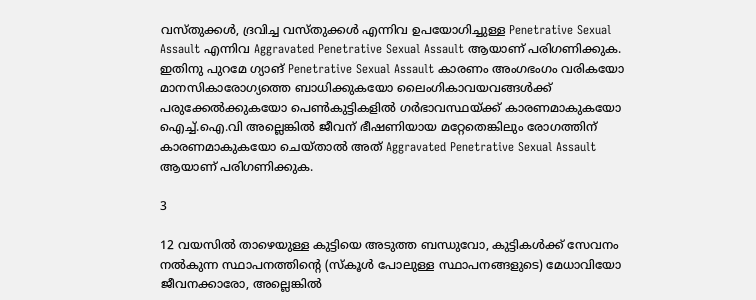വസ്തുക്കള്‍, ദ്രവിച്ച വസ്തുക്കള്‍ എന്നിവ ഉപയോഗിച്ചുള്ള Penetrative Sexual Assault എന്നിവ Aggravated Penetrative Sexual Assault ആയാണ് പരിഗണിക്കുക. ഇതിനു പുറമേ ഗ്യാങ് Penetrative Sexual Assault കാരണം അംഗഭംഗം വരികയോ മാനസികാരോഗ്യത്തെ ബാധിക്കുകയോ ലൈംഗികാവയവങ്ങള്‍ക്ക് പരുക്കേല്‍ക്കുകയോ പെണ്‍കുട്ടികളില്‍ ഗര്‍ഭാവസ്ഥയ്ക്ക് കാരണമാകുകയോ ഐച്ച്.ഐ.വി അല്ലെങ്കില്‍ ജീവന് ഭീഷണിയായ മറ്റേതെങ്കിലും രോഗത്തിന് കാരണമാകുകയോ ചെയ്താല്‍ അത് Aggravated Penetrative Sexual Assault ആയാണ് പരിഗണിക്കുക.

3

12 വയസില്‍ താഴെയുള്ള കുട്ടിയെ അടുത്ത ബന്ധുവോ, കുട്ടികള്‍ക്ക് സേവനം നല്‍കുന്ന സ്ഥാപനത്തിന്റെ (സ്‌കൂള്‍ പോലുള്ള സ്ഥാപനങ്ങളുടെ) മേധാവിയോ ജീവനക്കാരോ, അല്ലെങ്കില്‍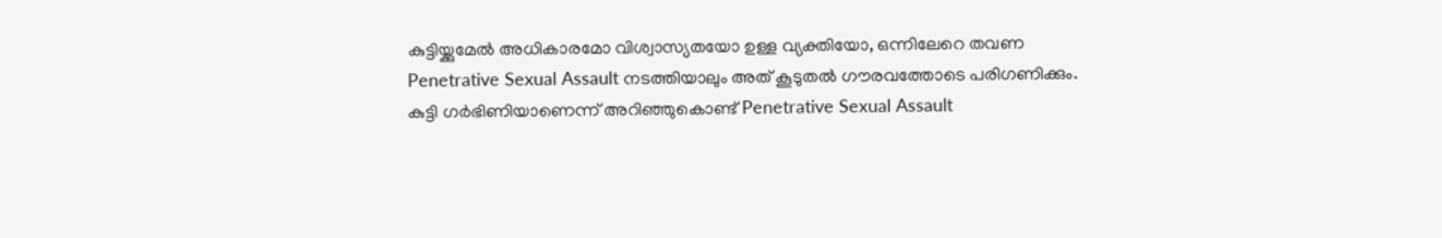കുട്ടിയ്ക്കുമേല്‍ അധികാരമോ വിശ്വാസ്യതയോ ഉള്ള വ്യക്തിയോ, ഒന്നിലേറെ തവണ Penetrative Sexual Assault നടത്തിയാലും അത് കൂടുതല്‍ ഗൗരവത്തോടെ പരിഗണിക്കും. കുട്ടി ഗര്‍ഭിണിയാണെന്ന് അറിഞ്ഞുകൊണ്ട് Penetrative Sexual Assault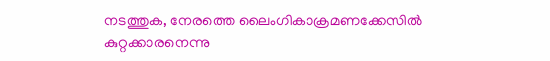നടത്തുക, നേരത്തെ ലൈംഗികാക്രമണക്കേസില്‍ കുറ്റക്കാരനെന്നു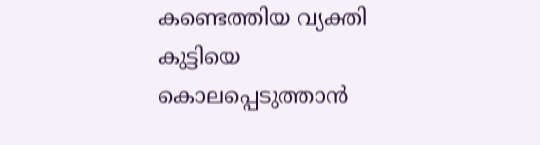കണ്ടെത്തിയ വ്യക്തി കുട്ടിയെ കൊലപ്പെടുത്താന്‍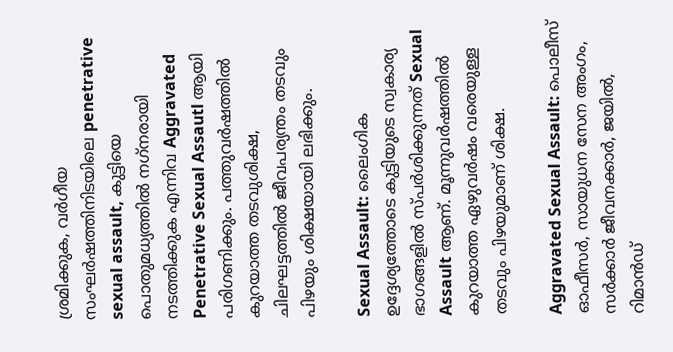ശ്രമിക്കുക, വര്‍ഗീയ സംഘര്‍ഷത്തിനിടയിലെ penetrative sexual assault, കുട്ടിയെ പൊതുമധ്യത്തില്‍ നഗ്‌നരായി നടത്തിക്കുക എന്നിവ Aggravated Penetrative Sexual Assautl ആയി പരിഗണിക്കും. പത്തുവര്‍ഷത്തില്‍ കുറയാത്ത തടവുശിക്ഷ, ചിലഘട്ടത്തില്‍ ജീവപര്യന്തം തടവും പിഴയും ശിക്ഷയായി ലഭിക്കും.

Sexual Assault: ലൈംഗിക ഉദ്ദേശ്യത്തോടെ കുട്ടിയുടെ സ്വകാര്യ ഭാഗങ്ങളില്‍ സ്പര്‍ശിക്കുന്നത് Sexual Assault ആണ്. മൂന്നുവര്‍ഷത്തില്‍ കുറയാത്ത ഏഴുവര്‍ഷം വരെയുള്ള തടവും പിഴയുമാണ് ശിക്ഷ.

Aggravated Sexual Assault: പൊലീസ് ഓഫീസര്‍, സായുധന സേന അംഗം, സര്‍ക്കാര്‍ ജീവനക്കാര്‍, ജയില്‍, റിമാന്‍ഡ്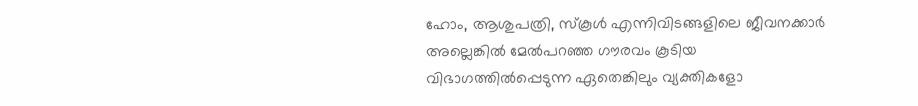ഹോം, ആശുപത്രി, സ്‌കൂള്‍ എന്നിവിടങ്ങളിലെ ജീവനക്കാര്‍ അല്ലെങ്കില്‍ മേല്‍പറഞ്ഞ ഗൗരവം കൂടിയ വിഭാഗത്തില്‍പ്പെടുന്ന ഏതെങ്കിലും വ്യക്തികളോ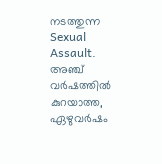നടത്തുന്ന Sexual Assault. അഞ്ച് വര്‍ഷത്തില്‍ കുറയാത്ത, ഏഴുവര്‍ഷം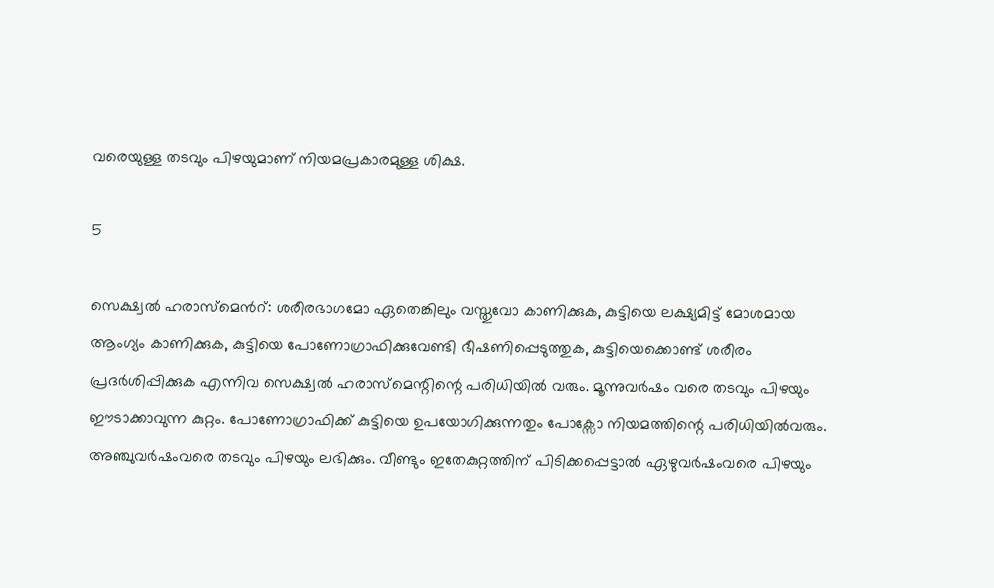വരെയുള്ള തടവും പിഴയുമാണ് നിയമപ്രകാരമുള്ള ശിക്ഷ.

5

സെക്ഷ്വൽ ഹരാസ്മെൻറ്: ശരീരഭാഗമോ ഏതെങ്കിലും വസ്തുവോ കാണിക്കുക, കുട്ടിയെ ലക്ഷ്യമിട്ട് മോശമായ ആംഗ്യം കാണിക്കുക, കുട്ടിയെ പോണോഗ്രാഫിക്കുവേണ്ടി ഭീഷണിപ്പെടുത്തുക, കുട്ടിയെക്കൊണ്ട് ശരീരം പ്രദര്‍ശിപ്പിക്കുക എന്നിവ സെക്ഷ്വല്‍ ഹരാസ്മെന്റിന്റെ പരിധിയില്‍ വരും. മൂന്നുവര്‍ഷം വരെ തടവും പിഴയും ഈടാക്കാവുന്ന കുറ്റം. പോണോഗ്രാഫിക്ക് കുട്ടിയെ ഉപയോഗിക്കുന്നതും പോക്സോ നിയമത്തിന്റെ പരിധിയില്‍വരും. അഞ്ചുവര്‍ഷംവരെ തടവും പിഴയും ലഭിക്കും. വീണ്ടും ഇതേകുറ്റത്തിന് പിടിക്കപ്പെട്ടാല്‍ ഏഴുവര്‍ഷംവരെ പിഴയും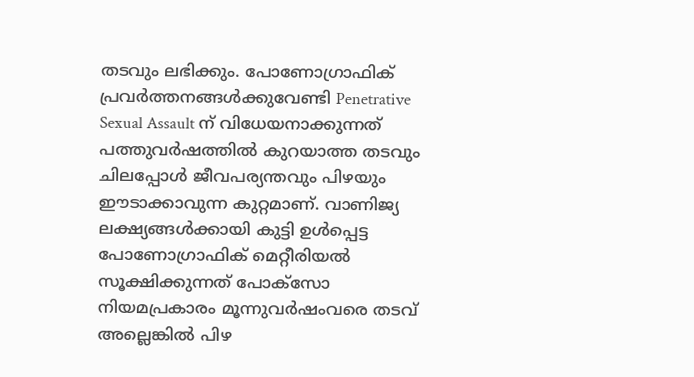തടവും ലഭിക്കും. പോണോഗ്രാഫിക് പ്രവര്‍ത്തനങ്ങള്‍ക്കുവേണ്ടി Penetrative Sexual Assault ന് വിധേയനാക്കുന്നത് പത്തുവര്‍ഷത്തില്‍ കുറയാത്ത തടവും ചിലപ്പോള്‍ ജീവപര്യന്തവും പിഴയും ഈടാക്കാവുന്ന കുറ്റമാണ്. വാണിജ്യ ലക്ഷ്യങ്ങള്‍ക്കായി കുട്ടി ഉള്‍പ്പെട്ട പോണോഗ്രാഫിക് മെറ്റീരിയല്‍ സൂക്ഷിക്കുന്നത് പോക്സോ നിയമപ്രകാരം മൂന്നുവര്‍ഷംവരെ തടവ് അല്ലെങ്കില്‍ പിഴ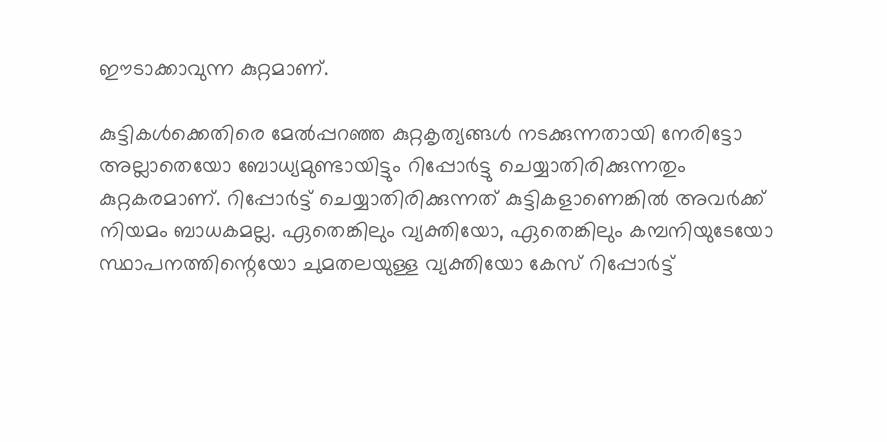ഈടാക്കാവുന്ന കുറ്റമാണ്.

കുട്ടികള്‍ക്കെതിരെ മേല്‍പ്പറഞ്ഞ കുറ്റകൃത്യങ്ങള്‍ നടക്കുന്നതായി നേരിട്ടോ അല്ലാതെയോ ബോധ്യമുണ്ടായിട്ടും റിപ്പോര്‍ട്ടു ചെയ്യാതിരിക്കുന്നതും കുറ്റകരമാണ്. റിപ്പോര്‍ട്ട് ചെയ്യാതിരിക്കുന്നത് കുട്ടികളാണെങ്കില്‍ അവര്‍ക്ക് നിയമം ബാധകമല്ല. ഏതെങ്കിലും വ്യക്തിയോ, ഏതെങ്കിലും കമ്പനിയുടേയോ സ്ഥാപനത്തിന്റെയോ ചുമതലയുള്ള വ്യക്തിയോ കേസ് റിപ്പോര്‍ട്ട്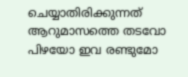ചെയ്യാതിരിക്കുന്നത് ആറുമാസത്തെ തടവോ പിഴയോ ഇവ രണ്ടുമോ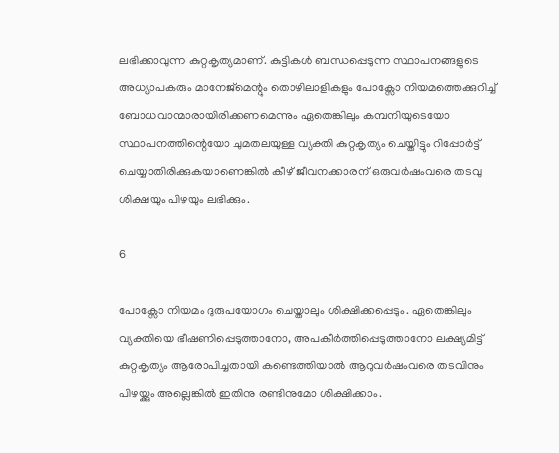ലഭിക്കാവുന്ന കുറ്റകൃത്യമാണ്. കുട്ടികള്‍ ബന്ധപ്പെടുന്ന സ്ഥാപനങ്ങളുടെ അധ്യാപകരും മാനേജ്മെന്റും തൊഴിലാളികളും പോക്സോ നിയമത്തെക്കുറിച്ച് ബോധവാന്മാരായിരിക്കണമെന്നും ഏതെങ്കിലും കമ്പനിയുടെയോ സ്ഥാപനത്തിന്റെയോ ചുമതലയുള്ള വ്യക്തി കുറ്റകൃത്യം ചെയ്തിട്ടും റിപ്പോര്‍ട്ട് ചെയ്യാതിരിക്കുകയാണെങ്കില്‍ കീഴ് ജീവനക്കാരന് ഒരുവര്‍ഷംവരെ തടവു ശിക്ഷയും പിഴയും ലഭിക്കും.

6

പോക്സോ നിയമം ദുരുപയോഗം ചെയ്താലും ശിക്ഷിക്കപ്പെടും. ഏതെങ്കിലും വ്യക്തിയെ ഭീഷണിപ്പെടുത്താനോ, അപകീര്‍ത്തിപ്പെടുത്താനോ ലക്ഷ്യമിട്ട് കുറ്റകൃത്യം ആരോപിച്ചതായി കണ്ടെത്തിയാല്‍ ആറുവര്‍ഷംവരെ തടവിനും പിഴയ്ക്കും അല്ലെങ്കില്‍ ഇതിനു രണ്ടിനുമോ ശിക്ഷിക്കാം.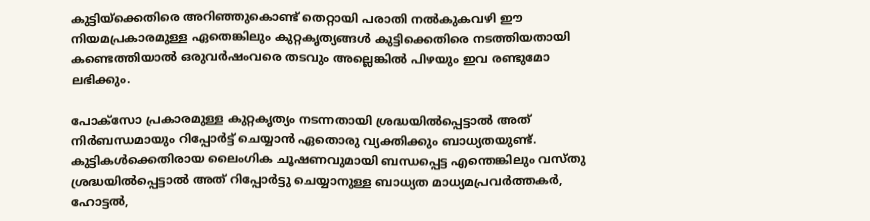കുട്ടിയ്ക്കെതിരെ അറിഞ്ഞുകൊണ്ട് തെറ്റായി പരാതി നല്‍കുകവഴി ഈ നിയമപ്രകാരമുള്ള ഏതെങ്കിലും കുറ്റകൃത്യങ്ങള്‍ കുട്ടിക്കെതിരെ നടത്തിയതായി കണ്ടെത്തിയാല്‍ ഒരുവര്‍ഷംവരെ തടവും അല്ലെങ്കില്‍ പിഴയും ഇവ രണ്ടുമോ ലഭിക്കും.

പോക്സോ പ്രകാരമുള്ള കുറ്റകൃത്യം നടന്നതായി ശ്രദ്ധയില്‍പ്പെട്ടാല്‍ അത് നിര്‍ബന്ധമായും റിപ്പോര്‍ട്ട് ചെയ്യാന്‍ ഏതൊരു വ്യക്തിക്കും ബാധ്യതയുണ്ട്. കുട്ടികള്‍ക്കെതിരായ ലൈംഗിക ചൂഷണവുമായി ബന്ധപ്പെട്ട എന്തെങ്കിലും വസ്തു ശ്രദ്ധയില്‍പ്പെട്ടാല്‍ അത് റിപ്പോര്‍ട്ടു ചെയ്യാനുള്ള ബാധ്യത മാധ്യമപ്രവര്‍ത്തകര്‍, ഹോട്ടല്‍,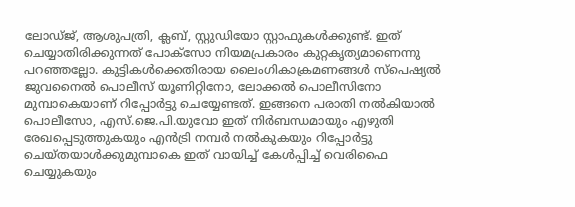ലോഡ്ജ്, ആശുപത്രി, ക്ലബ്, സ്റ്റുഡിയോ സ്റ്റാഫുകള്‍ക്കുണ്ട്. ഇത് ചെയ്യാതിരിക്കുന്നത് പോക്സോ നിയമപ്രകാരം കുറ്റകൃത്യമാണെന്നു പറഞ്ഞല്ലോ. കുട്ടികള്‍ക്കെതിരായ ലൈംഗികാക്രമണങ്ങള്‍ സ്പെഷ്യല്‍ ജുവനൈല്‍ പൊലീസ് യൂണിറ്റിനോ, ലോക്കല്‍ പൊലീസിനോ മുമ്പാകെയാണ് റിപ്പോര്‍ട്ടു ചെയ്യേണ്ടത്. ഇങ്ങനെ പരാതി നല്‍കിയാല്‍ പൊലീസോ, എസ്.ജെ.പി.യുവോ ഇത് നിര്‍ബന്ധമായും എഴുതി രേഖപ്പെടുത്തുകയും എന്‍ട്രി നമ്പര്‍ നല്‍കുകയും റിപ്പോര്‍ട്ടു ചെയ്തയാള്‍ക്കുമുമ്പാകെ ഇത് വായിച്ച് കേള്‍പ്പിച്ച് വെരിഫൈ ചെയ്യുകയും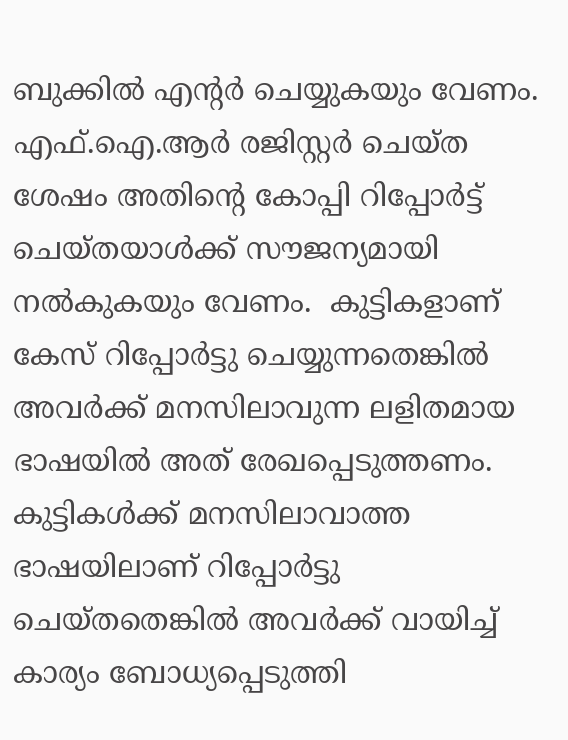ബുക്കില്‍ എന്റര്‍ ചെയ്യുകയും വേണം. എഫ്.ഐ.ആര്‍ രജിസ്റ്റര്‍ ചെയ്ത ശേഷം അതിന്റെ കോപ്പി റിപ്പോര്‍ട്ട് ചെയ്തയാള്‍ക്ക് സൗജന്യമായി നല്‍കുകയും വേണം.  കുട്ടികളാണ് കേസ് റിപ്പോര്‍ട്ടു ചെയ്യുന്നതെങ്കില്‍ അവര്‍ക്ക് മനസിലാവുന്ന ലളിതമായ ഭാഷയില്‍ അത് രേഖപ്പെടുത്തണം. കുട്ടികള്‍ക്ക് മനസിലാവാത്ത ഭാഷയിലാണ് റിപ്പോര്‍ട്ടു ചെയ്തതെങ്കില്‍ അവര്‍ക്ക് വായിച്ച് കാര്യം ബോധ്യപ്പെടുത്തി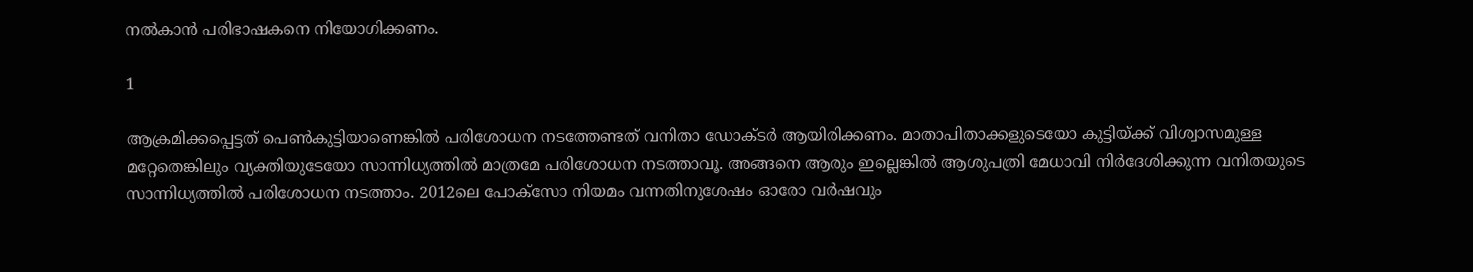നല്‍കാന്‍ പരിഭാഷകനെ നിയോഗിക്കണം.

1

ആക്രമിക്കപ്പെട്ടത് പെണ്‍കുട്ടിയാണെങ്കില്‍ പരിശോധന നടത്തേണ്ടത് വനിതാ ഡോക്ടര്‍ ആയിരിക്കണം. മാതാപിതാക്കളുടെയോ കുട്ടിയ്ക്ക് വിശ്വാസമുള്ള മറ്റേതെങ്കിലും വ്യക്തിയുടേയോ സാന്നിധ്യത്തില്‍ മാത്രമേ പരിശോധന നടത്താവൂ. അങ്ങനെ ആരും ഇല്ലെങ്കില്‍ ആശുപത്രി മേധാവി നിര്‍ദേശിക്കുന്ന വനിതയുടെ സാന്നിധ്യത്തില്‍ പരിശോധന നടത്താം. 2012ലെ പോക്സോ നിയമം വന്നതിനുശേഷം ഓരോ വര്‍ഷവും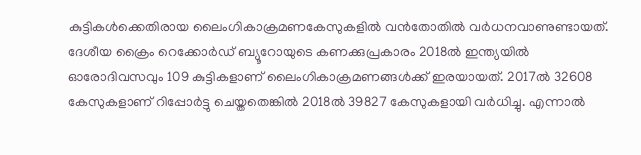കുട്ടികള്‍ക്കെതിരായ ലൈംഗികാക്രമണകേസുകളില്‍ വന്‍തോതില്‍ വര്‍ധനവാണുണ്ടായത്. ദേശീയ ക്രൈം റെക്കോര്‍ഡ് ബ്യൂറോയുടെ കണക്കുപ്രകാരം 2018ല്‍ ഇന്ത്യയില്‍ ഓരോദിവസവും 109 കുട്ടികളാണ് ലൈംഗികാക്രമണങ്ങള്‍ക്ക് ഇരയായത്. 2017ല്‍ 32608 കേസുകളാണ് റിപ്പോര്‍ട്ടു ചെയ്തതെങ്കില്‍ 2018ല്‍ 39827 കേസുകളായി വര്‍ധിച്ചു. എന്നാല്‍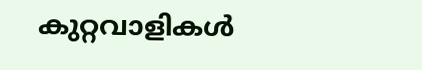കുറ്റവാളികള്‍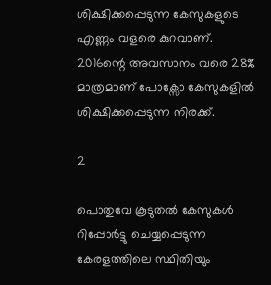ശിക്ഷിക്കപ്പെടുന്ന കേസുകളുടെ എണ്ണം വളരെ കുറവാണ്. 2016ന്റെ അവസാനം വരെ 28% മാത്രമാണ് പോക്സോ കേസുകളില്‍ ശിക്ഷിക്കപ്പെടുന്ന നിരക്ക്.

2

പൊതുവേ കൂടുതല്‍ കേസുകള്‍ റിപ്പോര്‍ട്ടു ചെയ്യപ്പെടുന്ന കേരളത്തിലെ സ്ഥിതിയും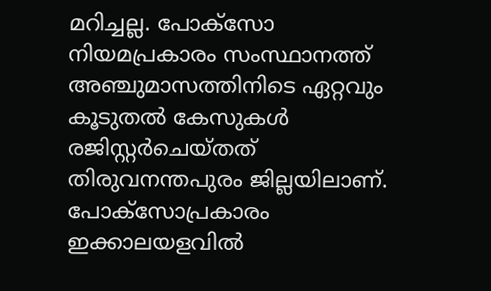മറിച്ചല്ല. പോക്‌സോ നിയമപ്രകാരം സംസ്ഥാനത്ത് അഞ്ചുമാസത്തിനിടെ ഏറ്റവും കൂടുതല്‍ കേസുകള്‍ രജിസ്റ്റര്‍ചെയ്തത് തിരുവനന്തപുരം ജില്ലയിലാണ്. പോക്‌സോപ്രകാരം ഇക്കാലയളവില്‍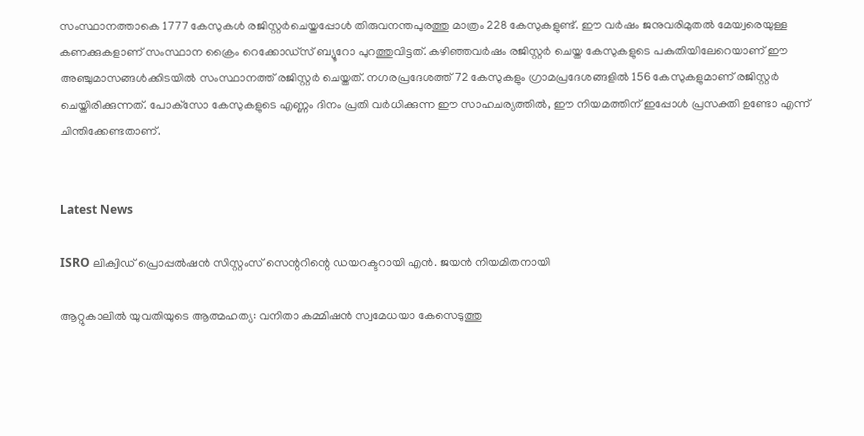സംസ്ഥാനത്താകെ 1777 കേസുകള്‍ രജിസ്റ്റര്‍ചെയ്തപ്പോള്‍ തിരുവനന്തപുരത്തു മാത്രം 228 കേസുകളുണ്ട്. ഈ വര്‍ഷം ജനുവരിമുതല്‍ മേയ്വരെയുള്ള കണക്കുകളാണ് സംസ്ഥാന ക്രൈം റെക്കോഡ്സ് ബ്യൂറോ പുറത്തുവിട്ടത്. കഴിഞ്ഞവര്‍ഷം രജിസ്റ്റര്‍ ചെയ്ത കേസുകളുടെ പകുതിയിലേറെയാണ് ഈ അഞ്ചുമാസങ്ങള്‍ക്കിടയില്‍ സംസ്ഥാനത്ത് രജിസ്റ്റര്‍ ചെയ്തത്. നഗരപ്രദേശത്ത് 72 കേസുകളും ഗ്രാമപ്രദേശങ്ങളില്‍ 156 കേസുകളുമാണ് രജിസ്റ്റര്‍ ചെയ്തിരിക്കുന്നത്. പോക്‌സോ കേസുകളുടെ എണ്ണം ദിനം പ്രതി വർധിക്കുന്ന ഈ സാഹചര്യത്തിൽ, ഈ നിയമത്തിന് ഇപ്പോൾ പ്രസക്തി ഉണ്ടോ എന്ന് ചിന്തിക്കേണ്ടതാണ്.


Latest News

ISRO ലിക്വിഡ് പ്രൊപ്പല്‍ഷന്‍ സിസ്റ്റംസ് സെന്ററിന്റെ ഡയറക്ടറായി എന്‍. ജയന്‍ നിയമിതനായി

ആറ്റുകാലില്‍ യുവതിയുടെ ആത്മഹത്യ: വനിതാ കമ്മിഷന്‍ സ്വമേധയാ കേസെടുത്തു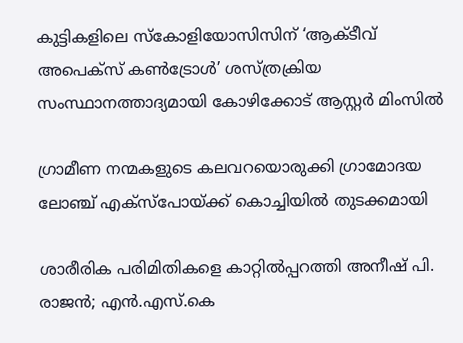കുട്ടികളിലെ സ്‌കോളിയോസിസിന് ‘ആക്ടീവ് അപെക്സ് കൺട്രോൾ’ ശസ്ത്രക്രിയ സംസ്ഥാനത്താദ്യമായി കോഴിക്കോട് ആസ്റ്റർ മിംസിൽ

ഗ്രാമീണ നന്മകളുടെ കലവറയൊരുക്കി ഗ്രാമോദയ ലോഞ്ച് എക്സ്പോയ്ക്ക് കൊച്ചിയില്‍ തുടക്കമായി

ശാരീരിക പരിമിതികളെ കാറ്റിൽപ്പറത്തി അനീഷ് പി. രാജൻ; എൻ.എസ്.കെ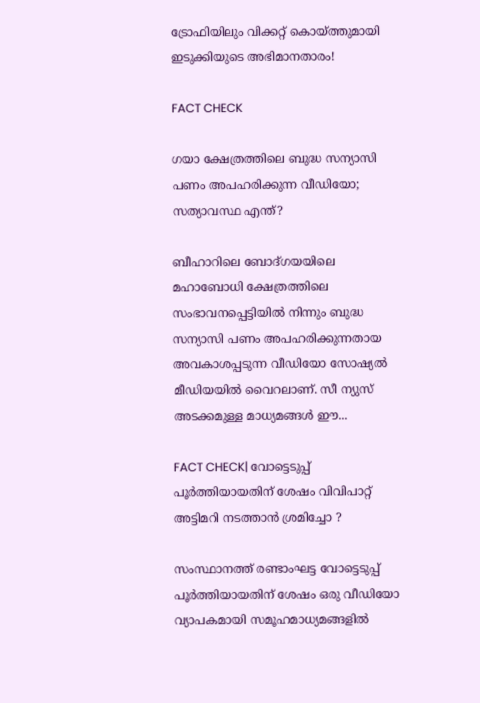ട്രോഫിയിലും വിക്കറ്റ് കൊയ്ത്തുമായി ഇടുക്കിയുടെ അഭിമാനതാരം!

FACT CHECK

ഗയാ ക്ഷേത്രത്തിലെ ബുദ്ധ സന്യാസി പണം അപഹരിക്കുന്ന വീഡിയോ; സത്യാവസ്ഥ എന്ത്?

ബീഹാറിലെ ബോദ്ഗയയിലെ മഹാബോധി ക്ഷേത്രത്തിലെ സംഭാവനപ്പെട്ടിയില്‍ നിന്നും ബുദ്ധ സന്യാസി പണം അപഹരിക്കുന്നതായ അവകാശപ്പടുന്ന വീഡിയോ സോഷ്യല്‍ മീഡിയയില്‍ വൈറലാണ്. സീ ന്യുസ് അടക്കമുള്ള മാധ്യമങ്ങള്‍ ഈ...

FACT CHECK| വോട്ടെടുപ്പ് പൂർത്തിയായതിന് ശേഷം വിവിപാറ്റ് അട്ടിമറി നടത്താൻ ശ്രമിച്ചോ ?

സംസ്ഥാനത്ത് രണ്ടാംഘട്ട വോട്ടെടുപ്പ് പൂർത്തിയായതിന് ശേഷം ഒരു വീഡിയോ വ്യാപകമായി സമൂഹമാധ്യമങ്ങളിൽ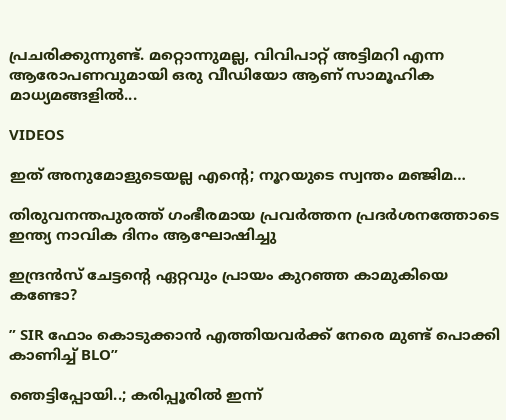പ്രചരിക്കുന്നുണ്ട്. മറ്റൊന്നുമല്ല, വിവിപാറ്റ് അട്ടിമറി എന്ന ആരോപണവുമായി ഒരു വീഡിയോ ആണ് സാമൂഹിക മാധ്യമങ്ങളിൽ...

VIDEOS

ഇത് അനുമോളുടെയല്ല എന്റെ; നൂറയുടെ സ്വന്തം മഞ്ജിമ…

തിരുവനന്തപുരത്ത് ഗംഭീരമായ പ്രവർത്തന പ്രദർശനത്തോടെ ഇന്ത്യ നാവിക ദിനം ആഘോഷിച്ചു

ഇന്ദ്രൻസ് ചേട്ടന്റെ ഏറ്റവും പ്രായം കുറഞ്ഞ കാമുകിയെ കണ്ടോ?

” SIR ഫോം കൊടുക്കാൻ എത്തിയവർക്ക് നേരെ മുണ്ട് പൊക്കി കാണിച്ച് BLO”

ഞെട്ടിപ്പോയി..; കരിപ്പൂരിൽ ഇന്ന്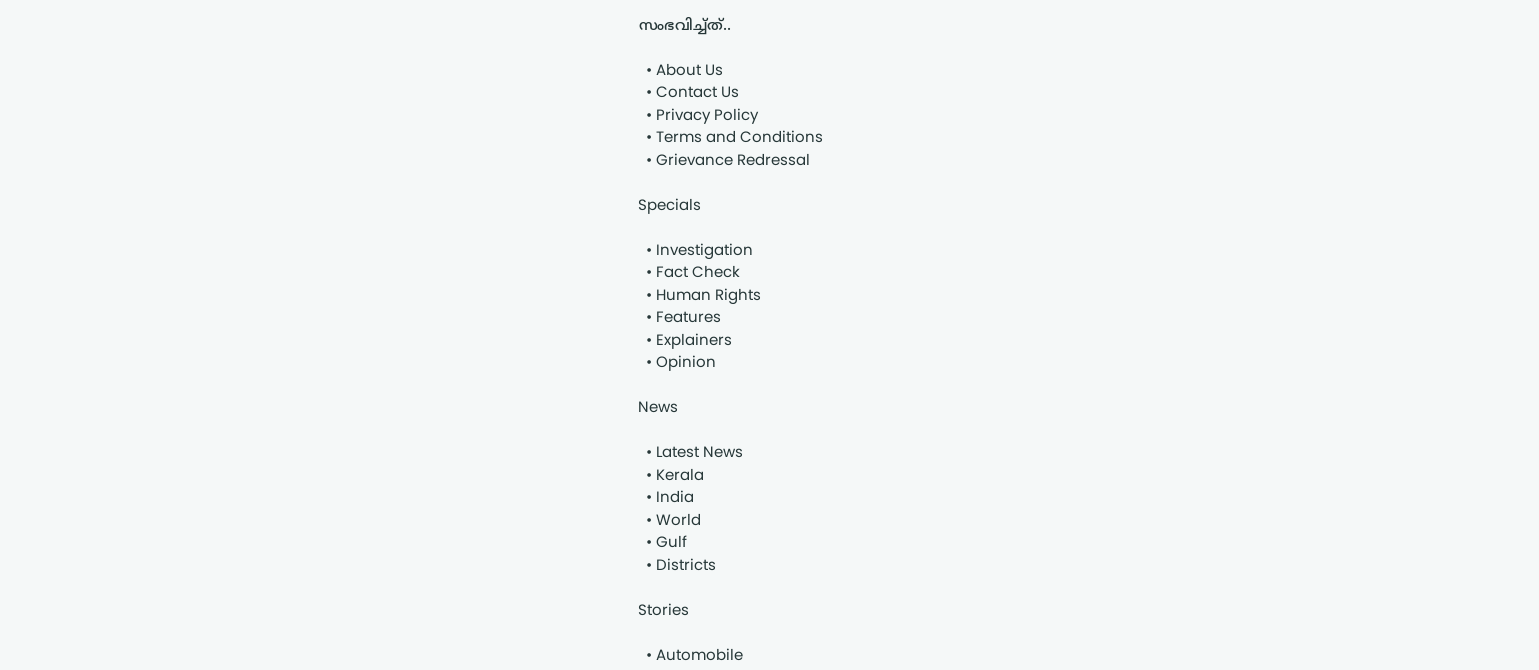സംഭവിച്ച്ത്..

  • About Us
  • Contact Us
  • Privacy Policy
  • Terms and Conditions
  • Grievance Redressal

Specials

  • Investigation
  • Fact Check
  • Human Rights
  • Features
  • Explainers
  • Opinion

News

  • Latest News
  • Kerala
  • India
  • World
  • Gulf
  • Districts

Stories

  • Automobile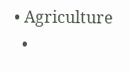• Agriculture
  •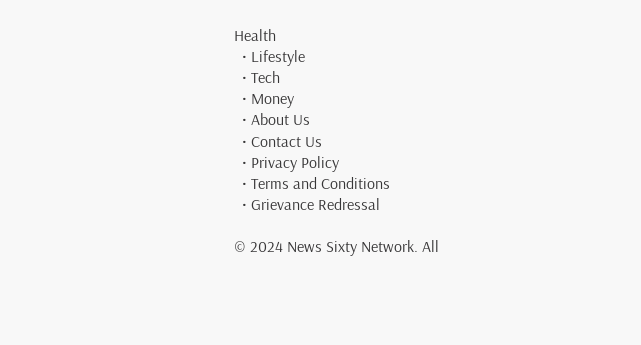Health
  • Lifestyle
  • Tech
  • Money
  • About Us
  • Contact Us
  • Privacy Policy
  • Terms and Conditions
  • Grievance Redressal

© 2024 News Sixty Network. All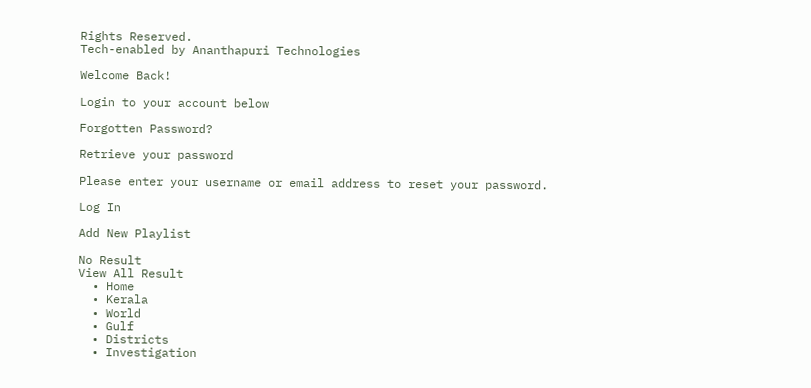Rights Reserved.
Tech-enabled by Ananthapuri Technologies

Welcome Back!

Login to your account below

Forgotten Password?

Retrieve your password

Please enter your username or email address to reset your password.

Log In

Add New Playlist

No Result
View All Result
  • Home
  • Kerala
  • World
  • Gulf
  • Districts
  • Investigation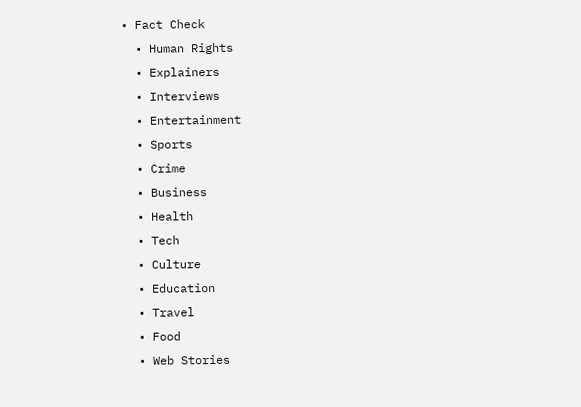• Fact Check
  • Human Rights
  • Explainers
  • Interviews
  • Entertainment
  • Sports
  • Crime
  • Business
  • Health
  • Tech
  • Culture
  • Education
  • Travel
  • Food
  • Web Stories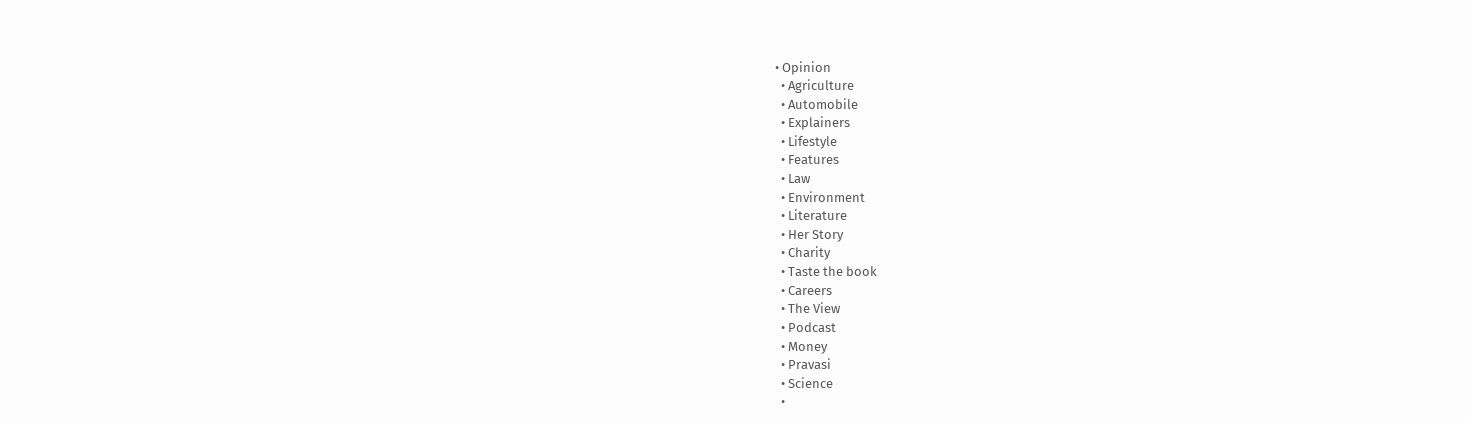• Opinion
  • Agriculture
  • Automobile
  • Explainers
  • Lifestyle
  • Features
  • Law
  • Environment
  • Literature
  • Her Story
  • Charity
  • Taste the book
  • Careers
  • The View
  • Podcast
  • Money
  • Pravasi
  • Science
  •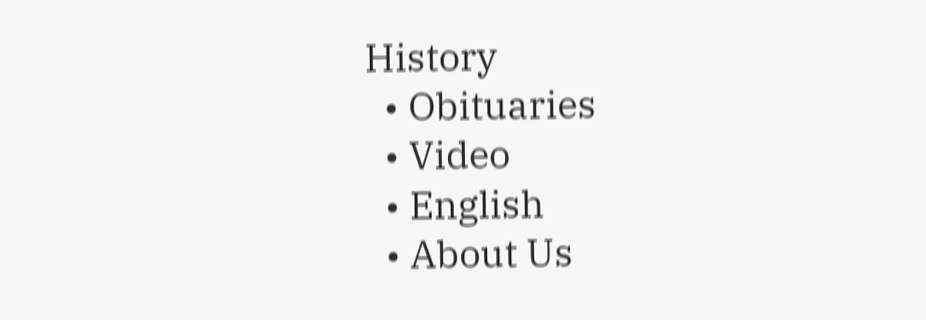History
  • Obituaries
  • Video
  • English
  • About Us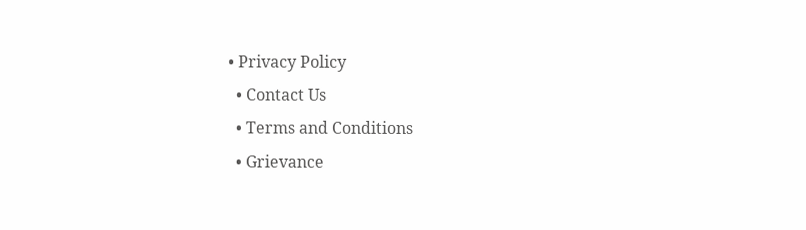• Privacy Policy
  • Contact Us
  • Terms and Conditions
  • Grievance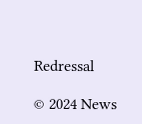Redressal

© 2024 News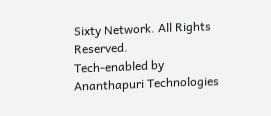Sixty Network. All Rights Reserved.
Tech-enabled by Ananthapuri Technologies